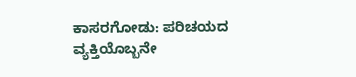ಕಾಸರಗೋಡು: ಪರಿಚಯದ ವ್ಯಕ್ತಿಯೊಬ್ಬನೇ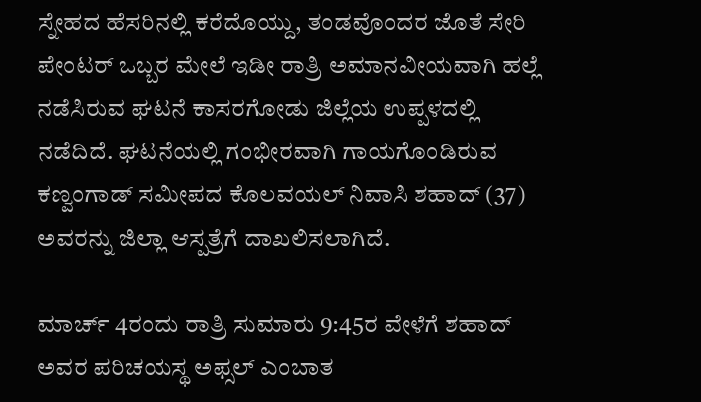ಸ್ನೇಹದ ಹೆಸರಿನಲ್ಲಿ ಕರೆದೊಯ್ದು, ತಂಡವೊಂದರ ಜೊತೆ ಸೇರಿ ಪೇಂಟರ್ ಒಬ್ಬರ ಮೇಲೆ ಇಡೀ ರಾತ್ರಿ ಅಮಾನವೀಯವಾಗಿ ಹಲ್ಲೆ ನಡೆಸಿರುವ ಘಟನೆ ಕಾಸರಗೋಡು ಜಿಲ್ಲೆಯ ಉಪ್ಪಳದಲ್ಲಿ ನಡೆದಿದೆ. ಘಟನೆಯಲ್ಲಿ ಗಂಭೀರವಾಗಿ ಗಾಯಗೊಂಡಿರುವ ಕಣ್ವಂಗಾಡ್ ಸಮೀಪದ ಕೊಲವಯಲ್ ನಿವಾಸಿ ಶಹಾದ್ (37) ಅವರನ್ನು ಜಿಲ್ಲಾ ಆಸ್ಪತ್ರೆಗೆ ದಾಖಲಿಸಲಾಗಿದೆ.

ಮಾರ್ಚ್ 4ರಂದು ರಾತ್ರಿ ಸುಮಾರು 9:45ರ ವೇಳೆಗೆ ಶಹಾದ್ ಅವರ ಪರಿಚಯಸ್ಥ ಅಫ್ಸಲ್ ಎಂಬಾತ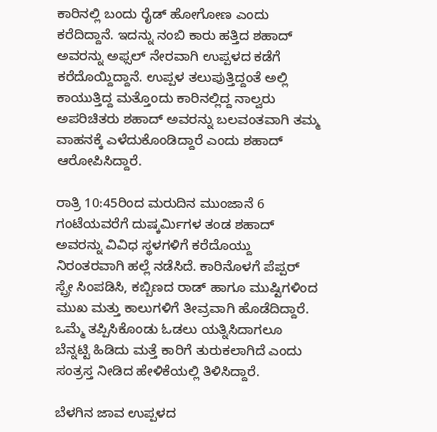ಕಾರಿನಲ್ಲಿ ಬಂದು ರೈಡ್ ಹೋಗೋಣ ಎಂದು ಕರೆದಿದ್ದಾನೆ. ಇದನ್ನು ನಂಬಿ ಕಾರು ಹತ್ತಿದ ಶಹಾದ್ ಅವರನ್ನು ಅಫ್ಸಲ್ ನೇರವಾಗಿ ಉಪ್ಪಳದ ಕಡೆಗೆ ಕರೆದೊಯ್ದಿದ್ದಾನೆ. ಉಪ್ಪಳ ತಲುಪುತ್ತಿದ್ದಂತೆ ಅಲ್ಲಿ ಕಾಯುತ್ತಿದ್ದ ಮತ್ತೊಂದು ಕಾರಿನಲ್ಲಿದ್ದ ನಾಲ್ವರು ಅಪರಿಚಿತರು ಶಹಾದ್ ಅವರನ್ನು ಬಲವಂತವಾಗಿ ತಮ್ಮ ವಾಹನಕ್ಕೆ ಎಳೆದುಕೊಂಡಿದ್ದಾರೆ ಎಂದು ಶಹಾದ್ ಆರೋಪಿಸಿದ್ದಾರೆ.

ರಾತ್ರಿ 10:45ರಿಂದ ಮರುದಿನ ಮುಂಜಾನೆ 6 ಗಂಟೆಯವರೆಗೆ ದುಷ್ಕರ್ಮಿಗಳ ತಂಡ ಶಹಾದ್ ಅವರನ್ನು ವಿವಿಧ ಸ್ಥಳಗಳಿಗೆ ಕರೆದೊಯ್ದು ನಿರಂತರವಾಗಿ ಹಲ್ಲೆ ನಡೆಸಿದೆ. ಕಾರಿನೊಳಗೆ ಪೆಪ್ಪರ್ ಸ್ಪ್ರೇ ಸಿಂಪಡಿಸಿ, ಕಬ್ಬಿಣದ ರಾಡ್ ಹಾಗೂ ಮುಷ್ಟಿಗಳಿಂದ ಮುಖ ಮತ್ತು ಕಾಲುಗಳಿಗೆ ತೀವ್ರವಾಗಿ ಹೊಡೆದಿದ್ದಾರೆ. ಒಮ್ಮೆ ತಪ್ಪಿಸಿಕೊಂಡು ಓಡಲು ಯತ್ನಿಸಿದಾಗಲೂ ಬೆನ್ನಟ್ಟಿ ಹಿಡಿದು ಮತ್ತೆ ಕಾರಿಗೆ ತುರುಕಲಾಗಿದೆ ಎಂದು ಸಂತ್ರಸ್ತ ನೀಡಿದ ಹೇಳಿಕೆಯಲ್ಲಿ ತಿಳಿಸಿದ್ದಾರೆ.

ಬೆಳಗಿನ ಜಾವ ಉಪ್ಪಳದ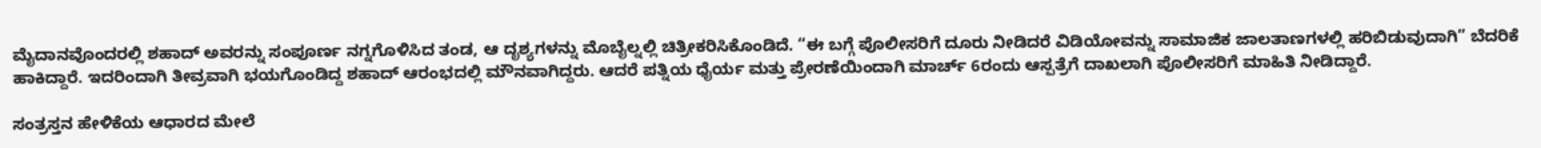ಮೈದಾನವೊಂದರಲ್ಲಿ ಶಹಾದ್ ಅವರನ್ನು ಸಂಪೂರ್ಣ ನಗ್ನಗೊಳಿಸಿದ ತಂಡ, ಆ ದೃಶ್ಯಗಳನ್ನು ಮೊಬೈಲ್ನಲ್ಲಿ ಚಿತ್ರೀಕರಿಸಿಕೊಂಡಿದೆ. “ಈ ಬಗ್ಗೆ ಪೊಲೀಸರಿಗೆ ದೂರು ನೀಡಿದರೆ ವಿಡಿಯೋವನ್ನು ಸಾಮಾಜಿಕ ಜಾಲತಾಣಗಳಲ್ಲಿ ಹರಿಬಿಡುವುದಾಗಿ” ಬೆದರಿಕೆ ಹಾಕಿದ್ದಾರೆ. ಇದರಿಂದಾಗಿ ತೀವ್ರವಾಗಿ ಭಯಗೊಂಡಿದ್ದ ಶಹಾದ್ ಆರಂಭದಲ್ಲಿ ಮೌನವಾಗಿದ್ದರು. ಆದರೆ ಪತ್ನಿಯ ಧೈರ್ಯ ಮತ್ತು ಪ್ರೇರಣೆಯಿಂದಾಗಿ ಮಾರ್ಚ್ 6ರಂದು ಆಸ್ಪತ್ರೆಗೆ ದಾಖಲಾಗಿ ಪೊಲೀಸರಿಗೆ ಮಾಹಿತಿ ನೀಡಿದ್ದಾರೆ.

ಸಂತ್ರಸ್ತನ ಹೇಳಿಕೆಯ ಆಧಾರದ ಮೇಲೆ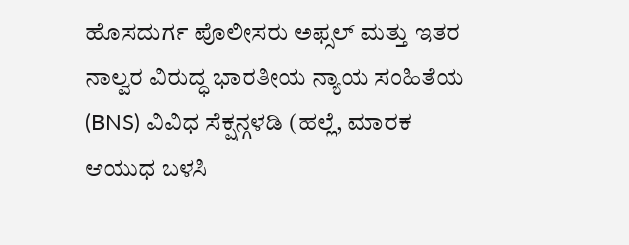ಹೊಸದುರ್ಗ ಪೊಲೀಸರು ಅಫ್ಸಲ್ ಮತ್ತು ಇತರ ನಾಲ್ವರ ವಿರುದ್ಧ ಭಾರತೀಯ ನ್ಯಾಯ ಸಂಹಿತೆಯ (BNS) ವಿವಿಧ ಸೆಕ್ಷನ್ಗಳಡಿ (ಹಲ್ಲೆ, ಮಾರಕ ಆಯುಧ ಬಳಸಿ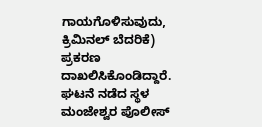ಗಾಯಗೊಳಿಸುವುದು, ಕ್ರಿಮಿನಲ್ ಬೆದರಿಕೆ) ಪ್ರಕರಣ ದಾಖಲಿಸಿಕೊಂಡಿದ್ದಾರೆ. ಘಟನೆ ನಡೆದ ಸ್ಥಳ ಮಂಜೇಶ್ವರ ಪೊಲೀಸ್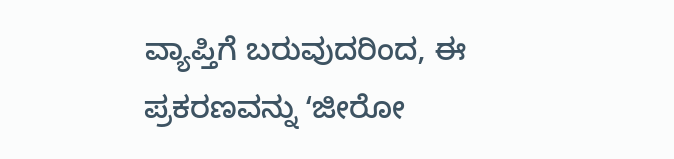ವ್ಯಾಪ್ತಿಗೆ ಬರುವುದರಿಂದ, ಈ ಪ್ರಕರಣವನ್ನು ʻಜೀರೋ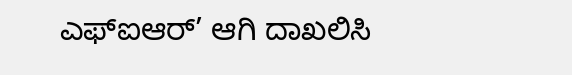ಎಫ್ಐಆರ್’ ಆಗಿ ದಾಖಲಿಸಿ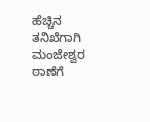ಹೆಚ್ಚಿನ ತನಿಖೆಗಾಗಿ ಮಂಜೇಶ್ವರ ಠಾಣೆಗೆ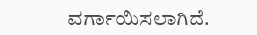ವರ್ಗಾಯಿಸಲಾಗಿದೆ.